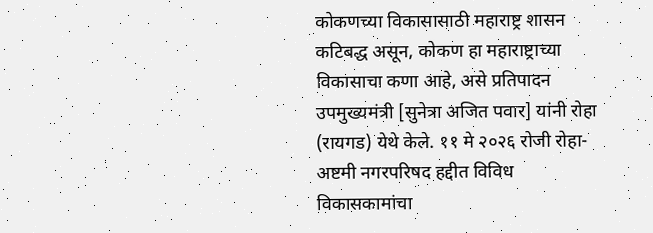कोकणच्या विकासासाठी महाराष्ट्र शासन कटिबद्ध असून, कोकण हा महाराष्ट्राच्या विकासाचा कणा आहे, असे प्रतिपादन उपमुख्यमंत्री [सुनेत्रा अजित पवार] यांनी रोहा (रायगड) येथे केले. ११ मे २०२६ रोजी रोहा-अष्टमी नगरपरिषद हद्दीत विविध विकासकामांचा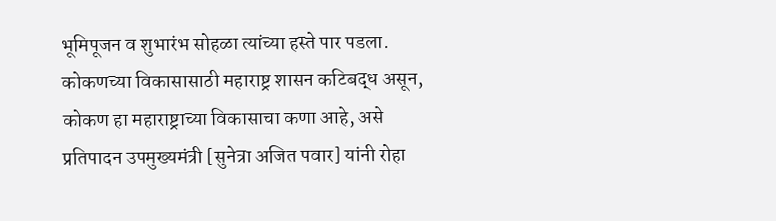भूमिपूजन व शुभारंभ सोहळा त्यांच्या हस्ते पार पडला.
कोकणच्या विकासासाठी महाराष्ट्र शासन कटिबद्ध असून, कोकण हा महाराष्ट्राच्या विकासाचा कणा आहे, असे प्रतिपादन उपमुख्यमंत्री [सुनेत्रा अजित पवार] यांनी रोहा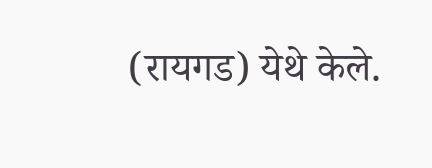(रायगड) येथे केले.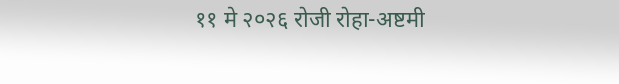११ मे २०२६ रोजी रोहा-अष्टमी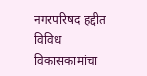नगरपरिषद हद्दीत विविध विकासकामांचा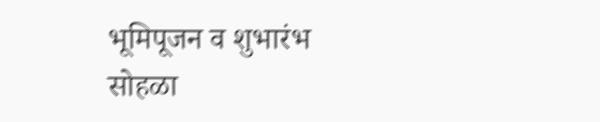भूमिपूजन व शुभारंभ सोहळा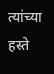त्यांच्या हस्ते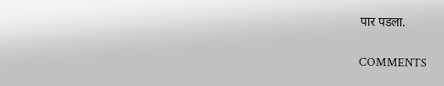पार पडला.

COMMENTS